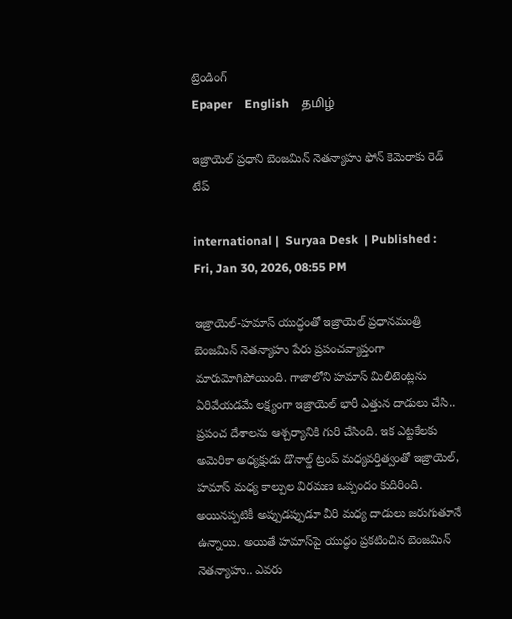ట్రెండింగ్
Epaper    English    தமிழ்

ఇజ్రాయెల్ ప్రధాని బెంజమిన్ నెతన్యాహు ఫోన్ కెమెరాకు రెడ్ టేప్

international |  Suryaa Desk  | Published : Fri, Jan 30, 2026, 08:55 PM

ఇజ్రాయెల్-హమాస్ యుద్ధంతో ఇజ్రాయెల్ ప్రధానమంత్రి బెంజమిన్ నెతన్యాహు పేరు ప్రపంచవ్యాప్తంగా మారుమోగిపోయింది. గాజాలోని హమాస్ మిలిటెంట్లను ఏరివేయడమే లక్ష్యంగా ఇజ్రాయెల్ భారీ ఎత్తున దాడులు చేసి.. ప్రపంచ దేశాలను ఆశ్చర్యానికి గురి చేసింది. ఇక ఎట్టకేలకు అమెరికా అధ్యక్షుడు డొనాల్డ్ ట్రంప్ మధ్యవర్తిత్వంతో ఇజ్రాయెల్, హమాస్ మధ్య కాల్పుల విరమణ ఒప్పందం కుదిరింది. అయినప్పటికీ అప్పుడప్పుడూ వీరి మధ్య దాడులు జరుగుతూనే ఉన్నాయి. అయితే హమాస్‌పై యుద్ధం ప్రకటించిన బెంజమిన్ నెతన్యాహు.. ఎవరు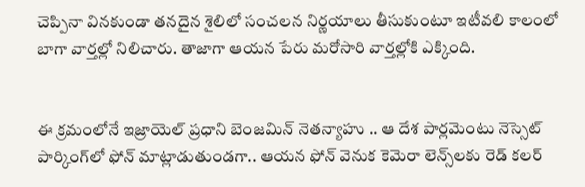చెప్పినా వినకుండా తనదైన శైలిలో సంచలన నిర్ణయాలు తీసుకుంటూ ఇటీవలి కాలంలో బాగా వార్తల్లో నిలిచారు. తాజాగా ఆయన పేరు మరోసారి వార్తల్లోకి ఎక్కింది.


ఈ క్రమంలోనే ఇజ్రాయెల్ ప్రధాని బెంజమిన్ నెతన్యాహు .. ఆ దేశ పార్లమెంటు నెస్సెట్ పార్కింగ్‌లో ఫోన్ మాట్లాడుతుండగా.. ఆయన ఫోన్ వెనుక కెమెరా లెన్స్‌లకు రెడ్ కలర్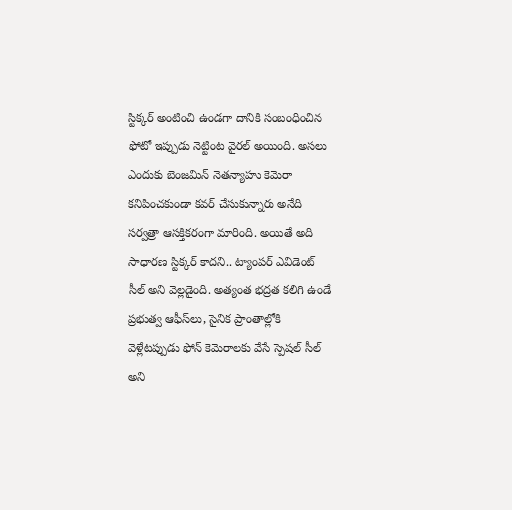స్టిక్కర్ అంటించి ఉండగా దానికి సంబంధించిన ఫోటో ఇప్పుడు నెట్టింట వైరల్ అయింది. అసలు ఎందుకు బెంజమిన్ నెతన్యాహు కెమెరా కనిపించకుండా కవర్ చేసుకున్నారు అనేది సర్వత్రా ఆసక్తికరంగా మారింది. అయితే అది సాధారణ స్టిక్కర్ కాదని.. ట్యాంపర్ ఎవిడెంట్ సీల్ అని వెల్లడైంది. అత్యంత భద్రత కలిగి ఉండే ప్రభుత్వ ఆఫీస్‌లు, సైనిక ప్రాంతాల్లోకి వెళ్లేటప్పుడు ఫోన్ కెమెరాలకు వేసే స్పెషల్ సీల్ అని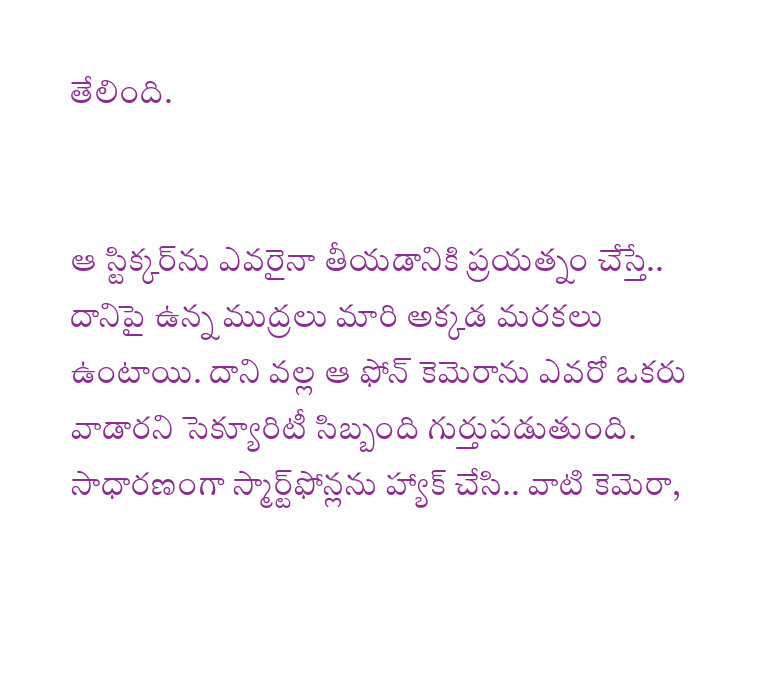తేలింది.


ఆ స్టిక్కర్‌ను ఎవరైనా తీయడానికి ప్రయత్నం చేస్తే.. దానిపై ఉన్న ముద్రలు మారి అక్కడ మరకలు ఉంటాయి. దాని వల్ల ఆ ఫోన్ కెమెరాను ఎవరో ఒకరు వాడారని సెక్యూరిటీ సిబ్బంది గుర్తుపడుతుంది. సాధారణంగా స్మార్ట్‌ఫోన్లను హ్యాక్ చేసి.. వాటి కెమెరా,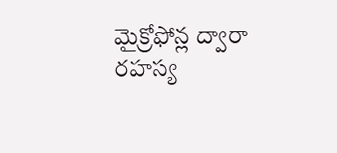మైక్రోఫోన్ల ద్వారా రహస్య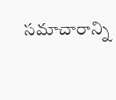సమాచారాన్ని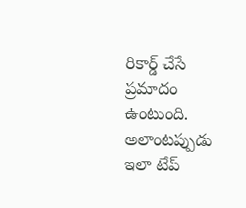రికార్డ్ చేసే ప్రమాదం ఉంటుంది. అలాంటప్పుడు ఇలా టేప్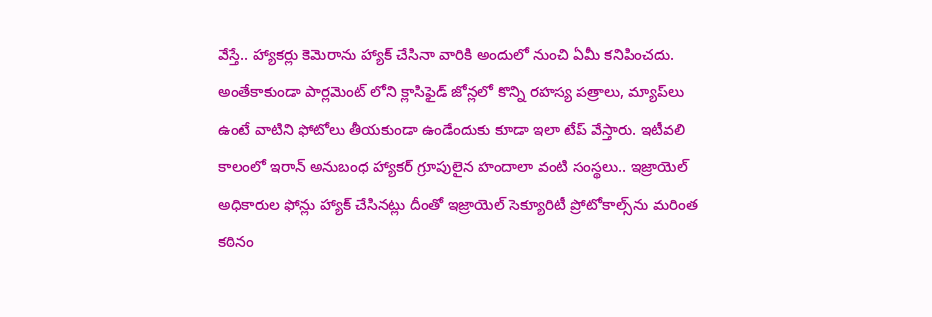వేస్తే.. హ్యాకర్లు కెమెరాను హ్యాక్ చేసినా వారికి అందులో నుంచి ఏమీ కనిపించదు. అంతేకాకుండా పార్లమెంట్ లోని క్లాసిఫైడ్ జోన్లలో కొన్ని రహస్య పత్రాలు, మ్యాప్‌లు ఉంటే వాటిని ఫోటోలు తీయకుండా ఉండేందుకు కూడా ఇలా టేప్ వేస్తారు. ఇటీవలి కాలంలో ఇరాన్ అనుబంధ హ్యాకర్ గ్రూపులైన హందాలా వంటి సంస్థలు.. ఇజ్రాయెల్ అధికారుల ఫోన్లు హ్యాక్ చేసినట్లు దీంతో ఇజ్రాయెల్ సెక్యూరిటీ ప్రోటోకాల్స్‌ను మరింత కఠినం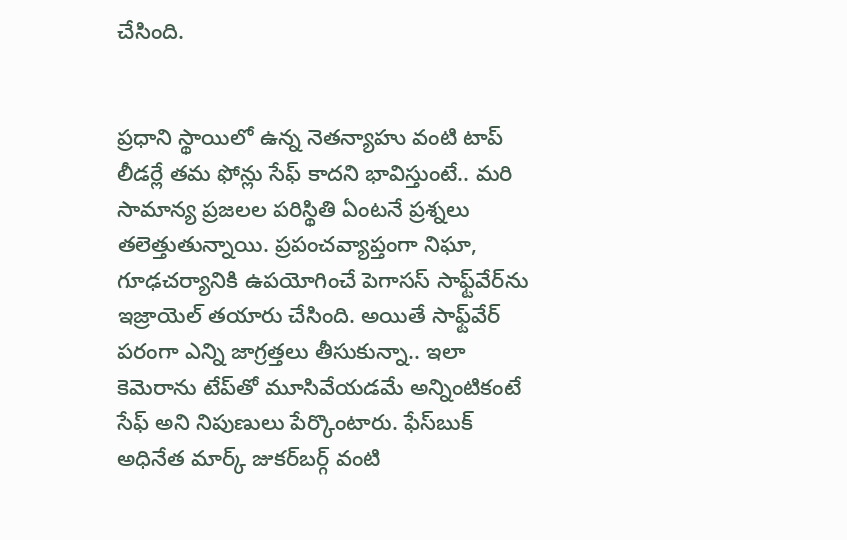చేసింది.


ప్రధాని స్థాయిలో ఉన్న నెతన్యాహు వంటి టాప్ లీడర్లే తమ ఫోన్లు సేఫ్ కాదని భావిస్తుంటే.. మరి సామాన్య ప్రజలల పరిస్థితి ఏంటనే ప్రశ్నలు తలెత్తుతున్నాయి. ప్రపంచవ్యాప్తంగా నిఘా, గూఢచర్యానికి ఉపయోగించే పెగాసస్ సాఫ్ట్‌వేర్‌ను ఇజ్రాయెల్‌ తయారు చేసింది. అయితే సాఫ్ట్‌వేర్ పరంగా ఎన్ని జాగ్రత్తలు తీసుకున్నా.. ఇలా కెమెరాను టేప్‌తో మూసివేయడమే అన్నింటికంటే సేఫ్ అని నిపుణులు పేర్కొంటారు. ఫేస్‌బుక్ అధినేత మార్క్ జుకర్‌బర్గ్ వంటి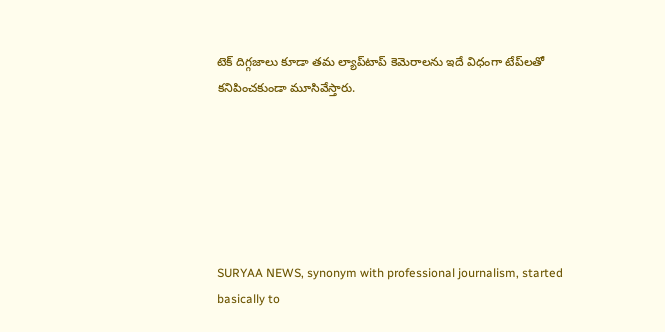టెక్ దిగ్గజాలు కూడా తమ ల్యాప్‌టాప్ కెమెరాలను ఇదే విధంగా టేప్‌లతో కనిపించకుండా మూసివేస్తారు.






SURYAA NEWS, synonym with professional journalism, started basically to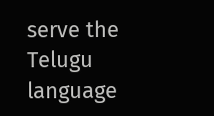serve the Telugu language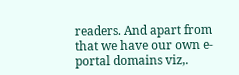readers. And apart from that we have our own e-portal domains viz,.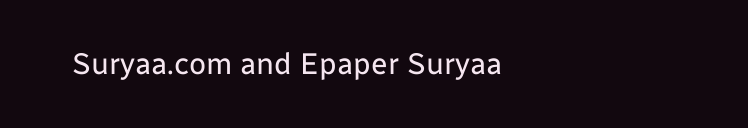Suryaa.com and Epaper Suryaa